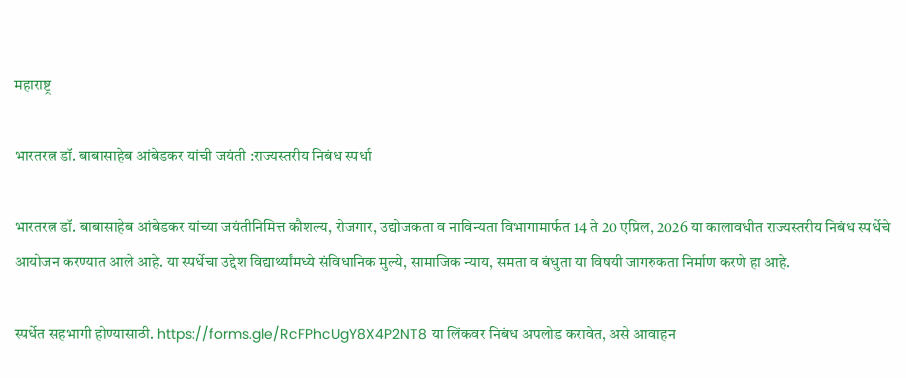महाराष्ट्र

भारतरत्न डॉ. बाबासाहेब आंबेडकर यांची जयंती :राज्यस्तरीय निबंध स्पर्धा

भारतरत्न डॉ. बाबासाहेब आंबेडकर यांच्या जयंतीनिमित्त कौशल्य, रोजगार, उद्योजकता व नाविन्यता विभागामार्फत 14 ते 20 एप्रिल, 2026 या कालावधीत राज्यस्तरीय निबंध स्पर्धेचे आयोजन करण्यात आले आहे. या स्पर्धेचा उद्देश विद्यार्थ्यांमध्ये संविधानिक मुल्ये, सामाजिक न्याय, समता व बंधुता या विषयी जागरुकता निर्माण करणे हा आहे.

स्पर्धेत सहभागी होण्यासाठी. https://forms.gle/RcFPhcUgY8X4P2NT8 या लिंकवर निबंध अपलोड करावेत, असे आवाहन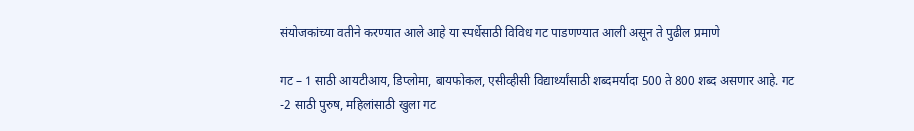संयोजकांच्या वतीने करण्यात आले आहे या स्पर्धेसाठी विविध गट पाडणण्यात आली असून ते पुढील प्रमाणे

गट – 1 साठी आयटीआय, डिप्लोमा, बायफोकल, एसीव्हीसी विद्यार्थ्यांसाठी शब्दमर्यादा 500 ते 800 शब्द असणार आहे. गट -2 साठी पुरुष, महिलांसाठी खुला गट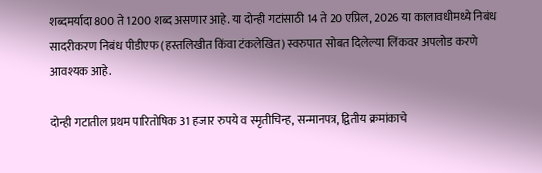शब्दमर्यादा 800 ते 1200 शब्द असणार आहे. या दोन्ही गटांसाठी 14 ते 20 एप्रिल, 2026 या कालावधीमध्ये निबंध सादरीकरण निबंध पीडीएफ (हस्तलिखीत किंवा टंकलेखित) स्वरुपात सोबत दिलेल्या लिंकवर अपलोड करणे आवश्यक आहे.

दोन्ही गटातील प्रथम पारितोषिक 31 हजार रुपये व स्मृतीचिन्ह, सन्मानपत्र, द्वितीय क्रमांकाचे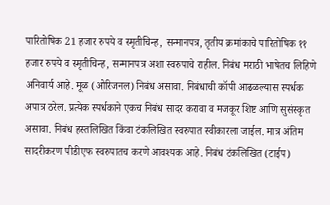पारितोषिक 21 हजार रुपये व स्मृतीचिन्ह‍, सन्मानपत्र, तृतीय क्रमांकाचे पारितोषिक ११ हजार रुपये व स्मृतीचिन्ह‍, सन्मानपत्र अशा स्वरुपाचे राहील. निबंध मराठी भाषेतच लिहिणे अनिवार्य आहे. मूळ (ओरिजनल) निबंध असावा. निबंधाची कॉपी आढळल्यास स्पर्धक अपात्र ठरेल. प्रत्येक स्पर्धकाने एकच निबंध सादर करावा व मजकूर शिष्ट आणि सुसंस्कृत असावा. निबंध हस्तलिखित किंवा टंकलिखित स्वरुपात स्वीकारला जाईल. मात्र अंतिम सादरीकरण पीडीएफ स्वरुपातच करणे आवश्यक आहे. निबंध टंकलिखित (टाईप)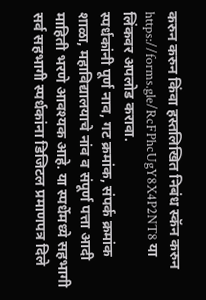करुन करुन किंवा हस्तलिखित निबंध स्कॅन करुन https://forms.gle/RcFPhcUgY8X4P2NT8 या लिंकवर अपलोड करावा.
स्पर्धकांनी पूर्ण नाव, गट क्रमांक, संपर्क क्रमांक शाळा, महाविद्यालयाचे नांव व संपूर्ण पत्ता आदी माहिती भरणे आवश्यक आहे. या स्पर्धेमध्ये सहभागी सर्व सहभागी स्पर्धकांना डिजिटल प्रमाणपत्र दिले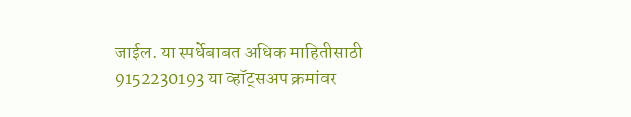जाईल. या स्पर्धेबाबत अधिक माहितीसाठी 9152230193 या व्हॉट्सअप क्रमांवर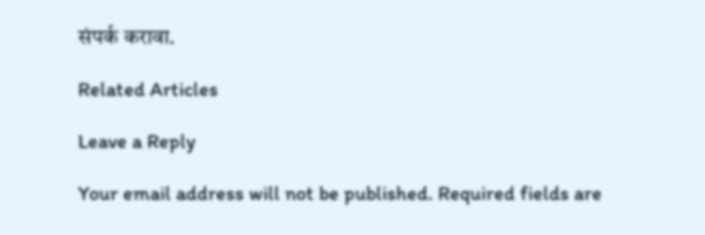संपर्क करावा.

Related Articles

Leave a Reply

Your email address will not be published. Required fields are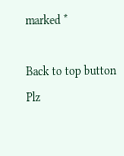marked *

Back to top button
Plz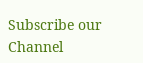Subscribe our Channel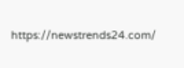https://newstrends24.com/